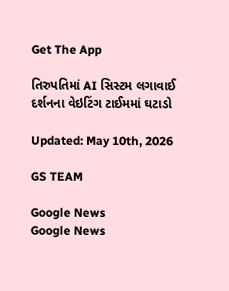Get The App

તિરુપતિમાં AI સિસ્ટમ લગાવાઈ દર્શનના વેઇટિંગ ટાઈમમાં ઘટાડો

Updated: May 10th, 2026

GS TEAM

Google News
Google News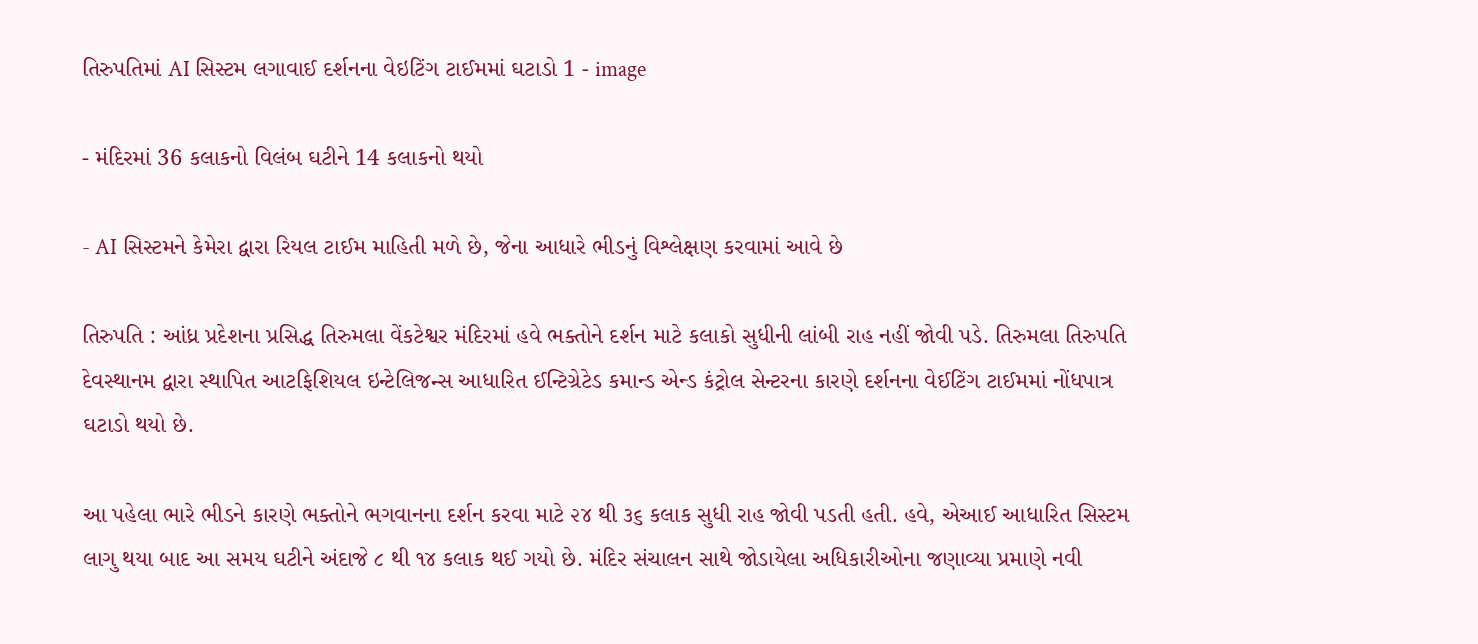તિરુપતિમાં AI સિસ્ટમ લગાવાઈ દર્શનના વેઇટિંગ ટાઈમમાં ઘટાડો 1 - image

- મંદિરમાં 36 કલાકનો વિલંબ ઘટીને 14 કલાકનો થયો

- AI સિસ્ટમને કેમેરા દ્વારા રિયલ ટાઈમ માહિતી મળે છે, જેના આધારે ભીડનું વિશ્લેક્ષણ કરવામાં આવે છે

તિરુપતિ : આંધ્ર પ્રદેશના પ્રસિદ્ધ તિરુમલા વેંકટેશ્વર મંદિરમાં હવે ભક્તોને દર્શન માટે કલાકો સુધીની લાંબી રાહ નહીં જોવી પડે. તિરુમલા તિરુપતિ દેવસ્થાનમ દ્વારા સ્થાપિત આટફિશિયલ ઇન્ટેલિજન્સ આધારિત ઈન્ટિગ્રેટેડ કમાન્ડ એન્ડ કંટ્રોલ સેન્ટરના કારણે દર્શનના વેઈટિંગ ટાઈમમાં નોંધપાત્ર ઘટાડો થયો છે.

આ પહેલા ભારે ભીડને કારણે ભક્તોને ભગવાનના દર્શન કરવા માટે ૨૪ થી ૩૬ કલાક સુધી રાહ જોવી પડતી હતી. હવે, એઆઈ આધારિત સિસ્ટમ લાગુ થયા બાદ આ સમય ઘટીને અંદાજે ૮ થી ૧૪ કલાક થઈ ગયો છે. મંદિર સંચાલન સાથે જોડાયેલા અધિકારીઓના જણાવ્યા પ્રમાણે નવી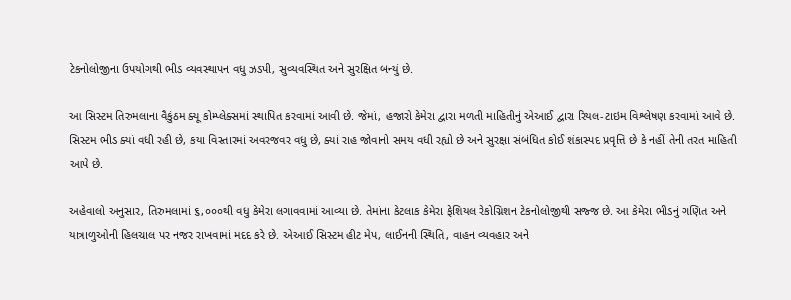ટેકનોલોજીના ઉપયોગથી ભીડ વ્યવસ્થાપન વધુ ઝડપી, સુવ્યવસ્થિત અને સુરક્ષિત બન્યું છે.

આ સિસ્ટમ તિરુમલાના વૈકુંઠમ ક્યૂ કોમ્પ્લેક્સમાં સ્થાપિત કરવામાં આવી છે. જેમાં, હજારો કેમેરા દ્વારા મળતી માહિતીનું એઆઈ દ્વારા રિયલ-ટાઇમ વિશ્લેષણ કરવામાં આવે છે. સિસ્ટમ ભીડ ક્યાં વધી રહી છે, કયા વિસ્તારમાં અવરજવર વધુ છે, ક્યાં રાહ જોવાનો સમય વધી રહ્યો છે અને સુરક્ષા સંબંધિત કોઈ શંકાસ્પદ પ્રવૃત્તિ છે કે નહીં તેની તરત માહિતી આપે છે.

અહેવાલો અનુસાર, તિરુમલામાં ૬,૦૦૦થી વધુ કેમેરા લગાવવામાં આવ્યા છે. તેમાંના કેટલાક કેમેરા ફેશિયલ રેકોગ્નિશન ટેકનોલોજીથી સજ્જ છે. આ કેમેરા ભીડનું ગણિત અને યાત્રાળુઓની હિલચાલ પર નજર રાખવામાં મદદ કરે છે. એઆઈ સિસ્ટમ હીટ મેપ, લાઈનની સ્થિતિ, વાહન વ્યવહાર અને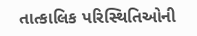તાત્કાલિક પરિસ્થિતિઓની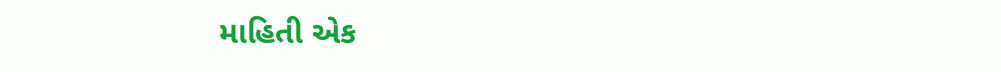માહિતી એક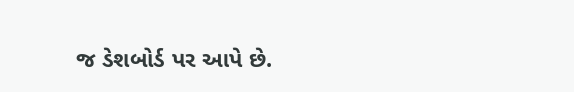જ ડેશબોર્ડ પર આપે છે.